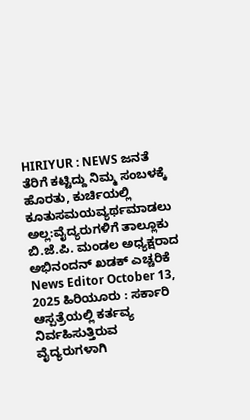HIRIYUR : NEWS ಜನತೆ ತೆರಿಗೆ ಕಟ್ಟಿದ್ದು ನಿಮ್ಮ ಸಂಬಳಕ್ಕೆ ಹೊರತು, ಕುರ್ಚಿಯಲ್ಲಿ ಕೂತುಸಮಯವ್ಯರ್ಥಮಾಡಲು ಅಲ್ಲ:ವೈದ್ಯರುಗಳಿಗೆ ತಾಲ್ಲೂಕು ಬಿ.ಜೆ.ಪಿ. ಮಂಡಲ ಅಧ್ಯಕ್ಷರಾದ ಅಭಿನಂದನ್ ಖಡಕ್ ಎಚ್ಚರಿಕೆ News Editor October 13, 2025 ಹಿರಿಯೂರು : ಸರ್ಕಾರಿ ಆಸ್ಪತ್ರೆಯಲ್ಲಿ ಕರ್ತವ್ಯ ನಿರ್ವಹಿಸುತ್ತಿರುವ ವೈದ್ಯರುಗಳಾಗಿ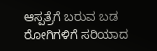ಆಸ್ಪತ್ರೆಗೆ ಬರುವ ಬಡ ರೋಗಿಗಳಿಗೆ ಸರಿಯಾದ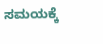ಸಮಯಕ್ಕೆ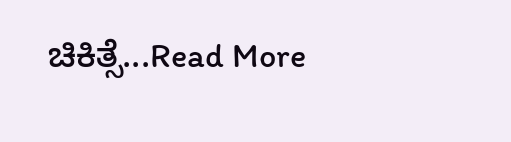ಚಿಕಿತ್ಸೆ...Read More